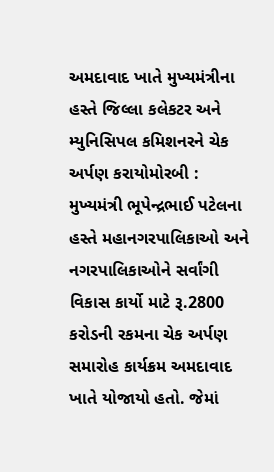અમદાવાદ ખાતે મુખ્યમંત્રીના હસ્તે જિલ્લા કલેકટર અને મ્યુનિસિપલ કમિશનરને ચેક અર્પણ કરાયોમોરબી : મુખ્યમંત્રી ભૂપેન્દ્રભાઈ પટેલના હસ્તે મહાનગરપાલિકાઓ અને નગરપાલિકાઓને સર્વાંગી વિકાસ કાર્યો માટે રૂ.2800 કરોડની રકમના ચેક અર્પણ સમારોહ કાર્યક્રમ અમદાવાદ ખાતે યોજાયો હતો. જેમાં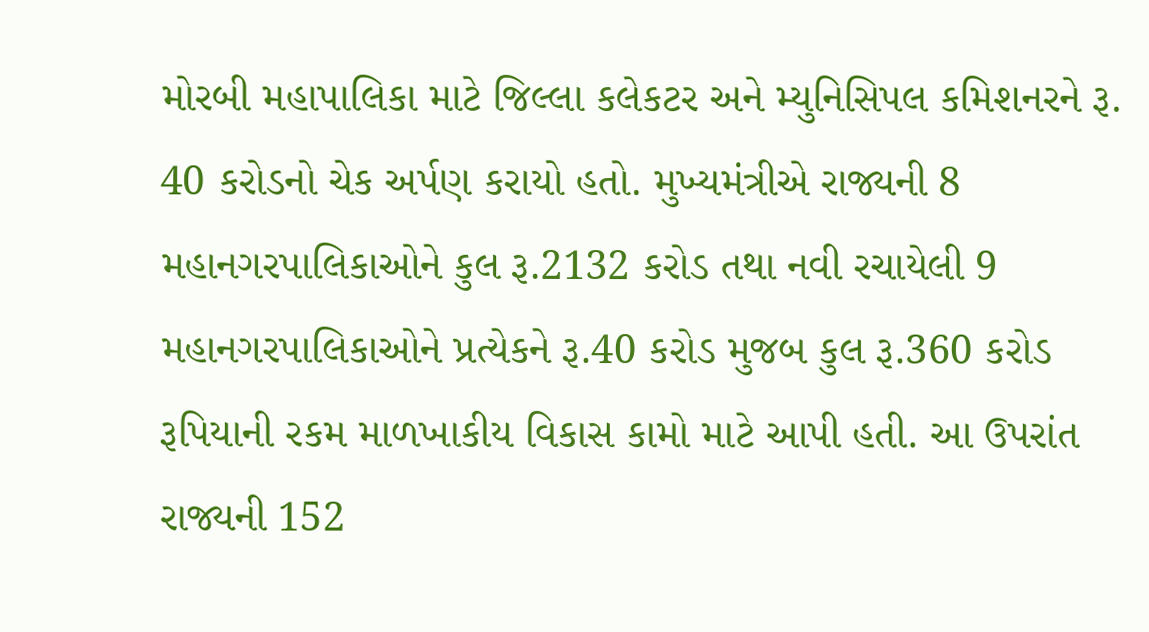મોરબી મહાપાલિકા માટે જિલ્લા કલેકટર અને મ્યુનિસિપલ કમિશનરને રૂ. 40 કરોડનો ચેક અર્પણ કરાયો હતો. મુખ્યમંત્રીએ રાજ્યની 8 મહાનગરપાલિકાઓને કુલ રૂ.2132 કરોડ તથા નવી રચાયેલી 9 મહાનગરપાલિકાઓને પ્રત્યેકને રૂ.40 કરોડ મુજબ કુલ રૂ.360 કરોડ રૂપિયાની રકમ માળખાકીય વિકાસ કામો માટે આપી હતી. આ ઉપરાંત રાજ્યની 152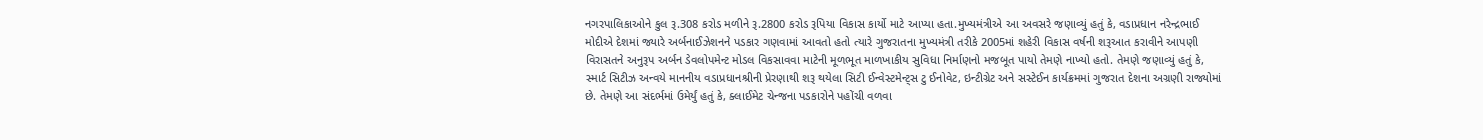નગરપાલિકાઓને કુલ રૂ.308 કરોડ મળીને રૂ.2800 કરોડ રૂપિયા વિકાસ કાર્યો માટે આપ્યા હતા.મુખ્યમંત્રીએ આ અવસરે જણાવ્યું હતું કે, વડાપ્રધાન નરેન્દ્રભાઈ મોદીએ દેશમાં જ્યારે અર્બનાઈઝેશનને પડકાર ગણવામાં આવતો હતો ત્યારે ગુજરાતના મુખ્યમંત્રી તરીકે 2005માં શહેરી વિકાસ વર્ષની શરૂઆત કરાવીને આપણી વિરાસતને અનુરૂપ અર્બન ડેવલોપમેન્ટ મોડલ વિકસાવવા માટેની મૂળભૂત માળખાકીય સુવિધા નિર્માણનો મજબૂત પાયો તેમણે નાખ્યો હતો. તેમણે જણાવ્યું હતું કે, સ્માર્ટ સિટીઝ અન્વયે માનનીય વડાપ્રધાનશ્રીની પ્રેરણાથી શરૂ થયેલા સિટી ઈન્વેસ્ટમેન્ટ્સ ટુ ઈનોવેટ, ઇન્ટીગ્રેટ અને સસ્ટેઈન કાર્યક્રમમાં ગુજરાત દેશના અગ્રણી રાજ્યોમાં છે. તેમણે આ સંદર્ભમાં ઉમેર્યું હતું કે, ક્લાઈમેટ ચેન્જના પડકારોને પહોંચી વળવા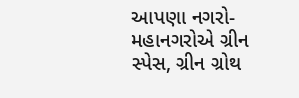આપણા નગરો-મહાનગરોએ ગ્રીન સ્પેસ, ગ્રીન ગ્રોથ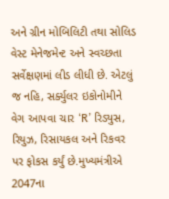અને ગ્રીન મોબિલિટી તથા સોલિડ વેસ્ટ મેનેજમેન્ટ અને સ્વચ્છતા સર્વેક્ષણમાં લીડ લીધી છે. એટલું જ નહિ, સર્ક્યુલર ઇકોનોમીને વેગ આપવા ચાર ‘R’ રિડ્યુસ, રિયુઝ, રિસાયકલ અને રિકવર પર ફોકસ કર્યું છે.મુખ્યમંત્રીએ 2047ના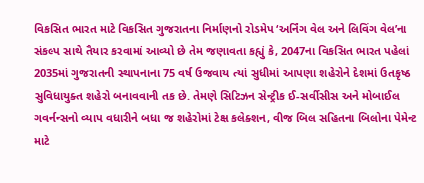વિકસિત ભારત માટે વિકસિત ગુજરાતના નિર્માણનો રોડમેપ ‘અર્નિંગ વેલ અને લિવિંગ વેલ’ના સંકલ્પ સાથે તૈયાર કરવામાં આવ્યો છે તેમ જણાવતા કહ્યું કે, 2047ના વિકસિત ભારત પહેલાં 2035માં ગુજરાતની સ્થાપનાના 75 વર્ષ ઉજવાય ત્યાં સુધીમાં આપણા શહેરોને દેશમાં ઉતકૃષ્ઠ સુવિધાયુક્ત શહેરો બનાવવાની તક છે. તેમણે સિટિઝન સેન્ટ્રીક ઈ-સર્વીસીસ અને મોબાઈલ ગવર્નન્સનો વ્યાપ વધારીને બધા જ શહેરોમાં ટેક્ષ કલેક્શન, વીજ બિલ સહિતના બિલોના પેમેન્ટ માટે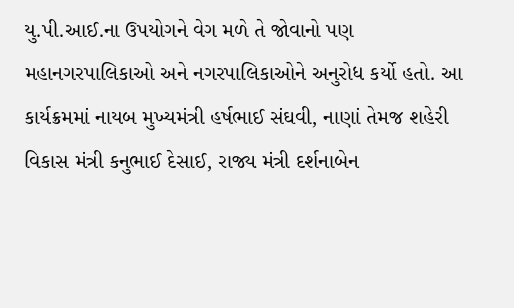યુ.પી.આઈ.ના ઉપયોગને વેગ મળે તે જોવાનો પણ મહાનગરપાલિકાઓ અને નગરપાલિકાઓને અનુરોધ કર્યો હતો. આ કાર્યક્રમમાં નાયબ મુખ્યમંત્રી હર્ષભાઈ સંઘવી, નાણાં તેમજ શહેરી વિકાસ મંત્રી કનુભાઈ દેસાઈ, રાજ્ય મંત્રી દર્શનાબેન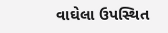વાઘેલા ઉપસ્થિત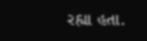રહ્યા હતા.